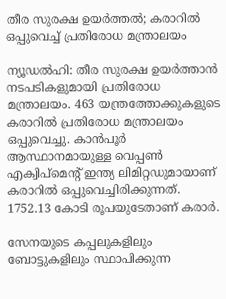തീര സുരക്ഷ ഉയർത്തൽ; കരാറിൽ ഒപ്പുവെച്ച് പ്രതിരോധ മന്ത്രാലയം

ന്യൂഡൽഹി: തീര സുരക്ഷ ഉയർത്താൻ നടപടികളുമായി പ്രതിരോധ മന്ത്രാലയം. 463 യന്ത്രത്തോക്കുകളുടെ കരാറിൽ പ്രതിരോധ മന്ത്രാലയം ഒപ്പുവെച്ചു. കാൻപൂർ ആസ്ഥാനമായുള്ള വെപ്പൺ എക്വിപ്‌മെന്റ് ഇന്ത്യ ലിമിറ്റഡുമായാണ് കരാറിൽ ഒപ്പുവെച്ചിരിക്കുന്നത്. 1752.13 കോടി രൂപയുടേതാണ് കരാർ.

സേനയുടെ കപ്പലുകളിലും ബോട്ടുകളിലും സ്ഥാപിക്കുന്ന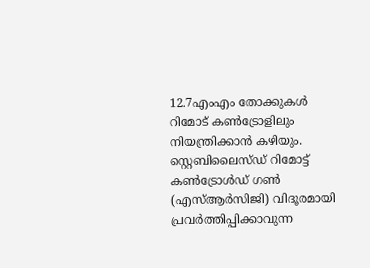12.7എംഎം തോക്കുകൾ റിമോട് കൺട്രോളിലും നിയന്ത്രിക്കാൻ കഴിയും. സ്റ്റെബിലൈസ്ഡ് റിമോട്ട് കൺട്രോൾഡ് ഗൺ (എസ്ആർസിജി) വിദൂരമായി പ്രവർത്തിപ്പിക്കാവുന്ന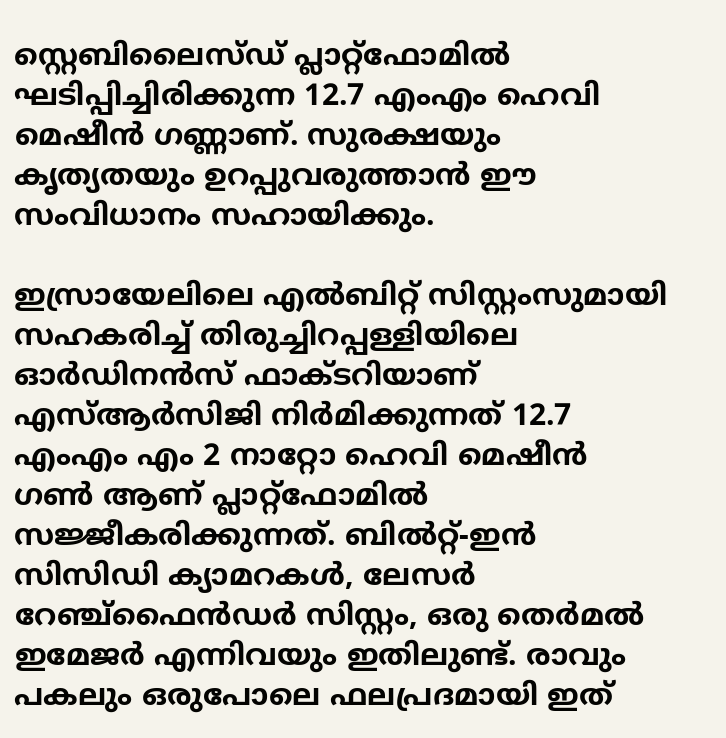സ്റ്റെബിലൈസ്ഡ് പ്ലാറ്റ്‌ഫോമിൽ ഘടിപ്പിച്ചിരിക്കുന്ന 12.7 എംഎം ഹെവി മെഷീൻ ഗണ്ണാണ്. സുരക്ഷയും കൃത്യതയും ഉറപ്പുവരുത്താൻ ഈ സംവിധാനം സഹായിക്കും.

ഇസ്രായേലിലെ എൽബിറ്റ് സിസ്റ്റംസുമായി സഹകരിച്ച് തിരുച്ചിറപ്പള്ളിയിലെ ഓർഡിനൻസ് ഫാക്ടറിയാണ് എസ്ആർസിജി നിർമിക്കുന്നത് 12.7 എംഎം എം 2 നാറ്റോ ഹെവി മെഷീൻ ഗൺ ആണ് പ്ലാറ്റ്‌ഫോമിൽ സജ്ജീകരിക്കുന്നത്. ബിൽറ്റ്-ഇൻ സിസിഡി ക്യാമറകൾ, ലേസർ റേഞ്ച്‌ഫൈൻഡർ സിസ്റ്റം, ഒരു തെർമൽ ഇമേജർ എന്നിവയും ഇതിലുണ്ട്. രാവും പകലും ഒരുപോലെ ഫലപ്രദമായി ഇത്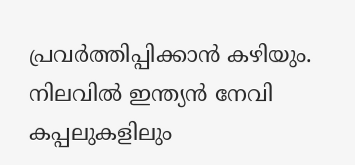പ്രവർത്തിപ്പിക്കാൻ കഴിയും.
നിലവിൽ ഇന്ത്യൻ നേവി കപ്പലുകളിലും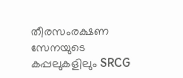തീരസംരക്ഷണ സേനയുടെ കപ്പലുകളിലും SRCG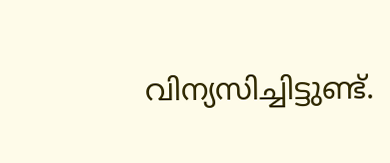വിന്യസിച്ചിട്ടുണ്ട്.